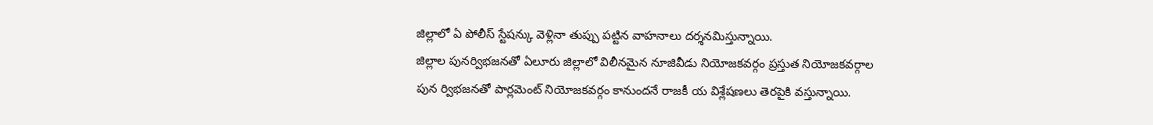జిల్లాలో ఏ పోలీస్ స్టేషన్కు వెళ్లినా తుప్పు పట్టిన వాహనాలు దర్శనమిస్తున్నాయి.
జిల్లాల పునర్విభజనతో ఏలూరు జిల్లాలో విలీనమైన నూజివీడు నియోజకవర్గం ప్రస్తుత నియోజకవర్గాల పున ర్విభజనతో పార్లమెంట్ నియోజకవర్గం కానుందనే రాజకీ య విశ్లేషణలు తెరపైకి వస్తున్నాయి.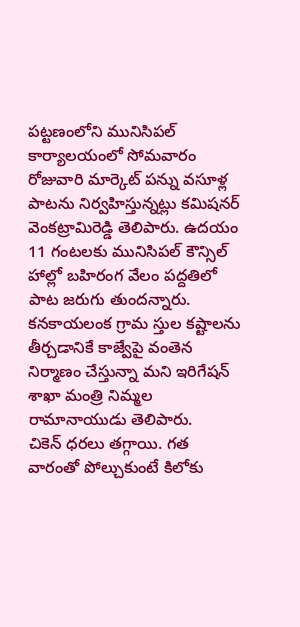పట్టణంలోని మునిసిపల్ కార్యాలయంలో సోమవారం రోజువారి మార్కెట్ పన్ను వసూళ్ల పాటను నిర్వహిస్తున్నట్లు కమిషనర్ వెంకట్రామిరెడ్డి తెలిపారు. ఉదయం 11 గంటలకు మునిసిపల్ కౌన్సిల్ హాల్లో బహిరంగ వేలం పద్దతిలో పాట జరుగు తుందన్నారు.
కనకాయలంక గ్రామ స్తుల కష్టాలను తీర్చడానికే కాజ్వేపై వంతెన నిర్మాణం చేస్తున్నా మని ఇరిగేషన్ శాఖా మంత్రి నిమ్మల రామానాయుడు తెలిపారు.
చికెన్ ధరలు తగ్గాయి. గత వారంతో పోల్చుకుంటే కిలోకు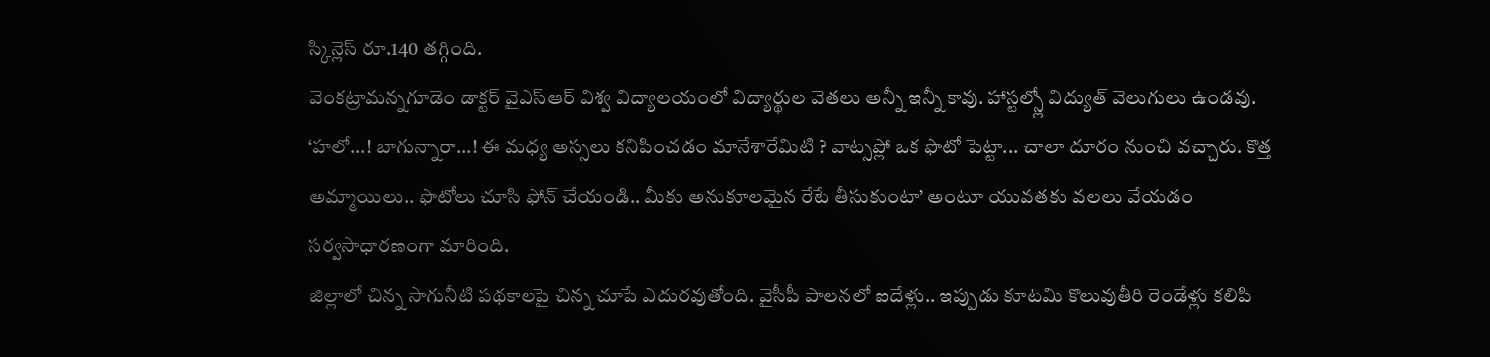స్కిన్లెస్ రూ.140 తగ్గింది.
వెంకట్రామన్నగూడెం డాక్టర్ వైఎస్ఆర్ విశ్వ విద్యాలయంలో విద్యార్థుల వెతలు అన్నీ ఇన్నీ కావు. హాస్టల్స్లో విద్యుత్ వెలుగులు ఉండవు.
‘హలో...! బాగున్నారా...! ఈ మధ్య అస్సలు కనిపించడం మానేశారేమిటి ? వాట్సప్లో ఒక ఫొటో పెట్టా... చాలా దూరం నుంచి వచ్చారు. కొత్త అమ్మాయిలు.. ఫొటోలు చూసి ఫోన్ చేయండి.. మీకు అనుకూలమైన రేటే తీసుకుంటా’ అంటూ యువతకు వలలు వేయడం సర్వసాధారణంగా మారింది.
జిల్లాలో చిన్న సాగునీటి పథకాలపై చిన్న చూపే ఎదురవుతోంది. వైసీపీ పాలనలో ఐదేళ్లు.. ఇప్పుడు కూటమి కొలువుతీరి రెండేళ్లు కలిపి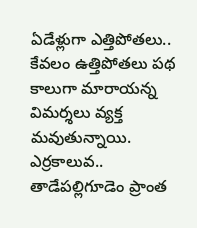ఏడేళ్లుగా ఎత్తిపోతలు.. కేవలం ఉత్తిపోతలు పథ కాలుగా మారాయన్న విమర్శలు వ్యక్త మవుతున్నాయి.
ఎర్రకాలువ.. తాడేపల్లిగూడెం ప్రాంత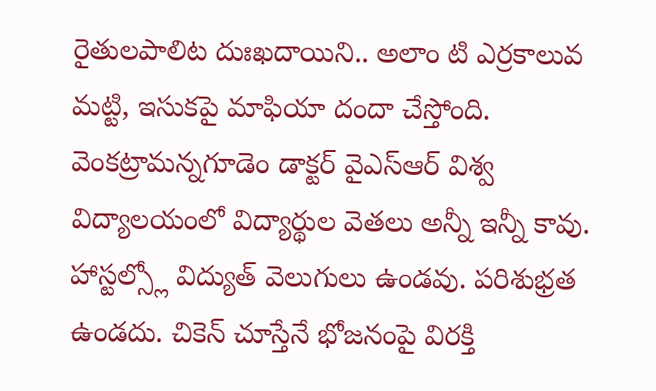రైతులపాలిట దుఃఖదాయిని.. అలాం టి ఎర్రకాలువ మట్టి, ఇసుకపై మాఫియా దందా చేస్తోంది.
వెంకట్రామన్నగూడెం డాక్టర్ వైఎస్ఆర్ విశ్వ విద్యాలయంలో విద్యార్థుల వెతలు అన్నీ ఇన్నీ కావు. హాస్టల్స్లో విద్యుత్ వెలుగులు ఉండవు. పరిశుభ్రత ఉండదు. చికెన్ చూస్తేనే భోజనంపై విరక్తి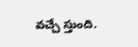వచ్చే స్తుంది.